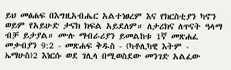ይህ መፅሐፍ በእግዚአብሔር አልተነፀረም እና የክርስቲያን ካኖን ወይም የአይሁድ ታናክ ክፍል አይደለም። ለታሪክና ለጥናት ዓላማ ብቻ ይታያል። ሙሉ ማብራሪያን ይመልከቱ 1ኛ መጽሐፈ መቃብያን 9:2 - መጽሐፍ ቅዱስ - (ካቶሊካዊ እትም - ኤማሁስ)2 እነርሱ ወደ ገሊላ በሚወስደው መንገድ አልፈው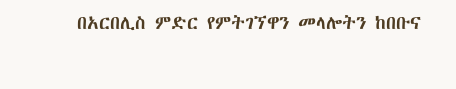በአርበሊስ ምድር የምትገኘዋን መላሎትን ከበቡና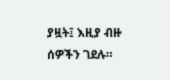ያዟት፤ እዚያ ብዙ ሰዎችን ገደሉ።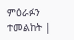ምዕራፉን ተመልከት |